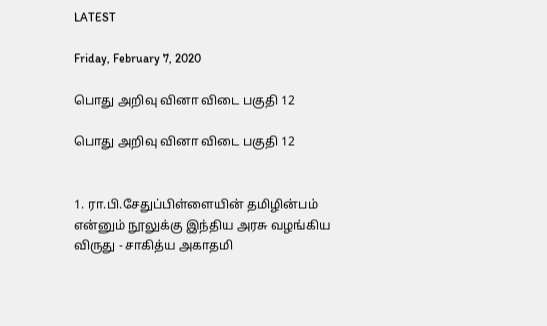LATEST

Friday, February 7, 2020

பொது அறிவு வினா விடை பகுதி 12

பொது அறிவு வினா விடை பகுதி 12


1. ரா.பி.சேதுப்பிள்ளையின் தமிழின்பம் என்னும் நூலுக்கு இந்திய அரசு வழங்கிய விருது - சாகித்ய அகாதமி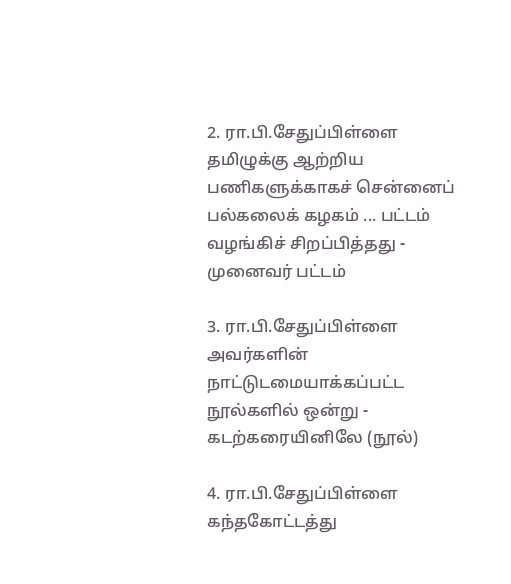2. ரா.பி.சேதுப்பிள்ளை தமிழுக்கு ஆற்றிய பணிகளுக்காகச் சென்னைப் பல்கலைக் கழகம் ... பட்டம் வழங்கிச் சிறப்பித்தது - முனைவர் பட்டம்

3. ரா.பி.சேதுப்பிள்ளை அவர்களின் நாட்டுடமையாக்கப்பட்ட நூல்களில் ஒன்று - கடற்கரையினிலே (நூல்)

4. ரா.பி.சேதுப்பிள்ளை கந்தகோட்டத்து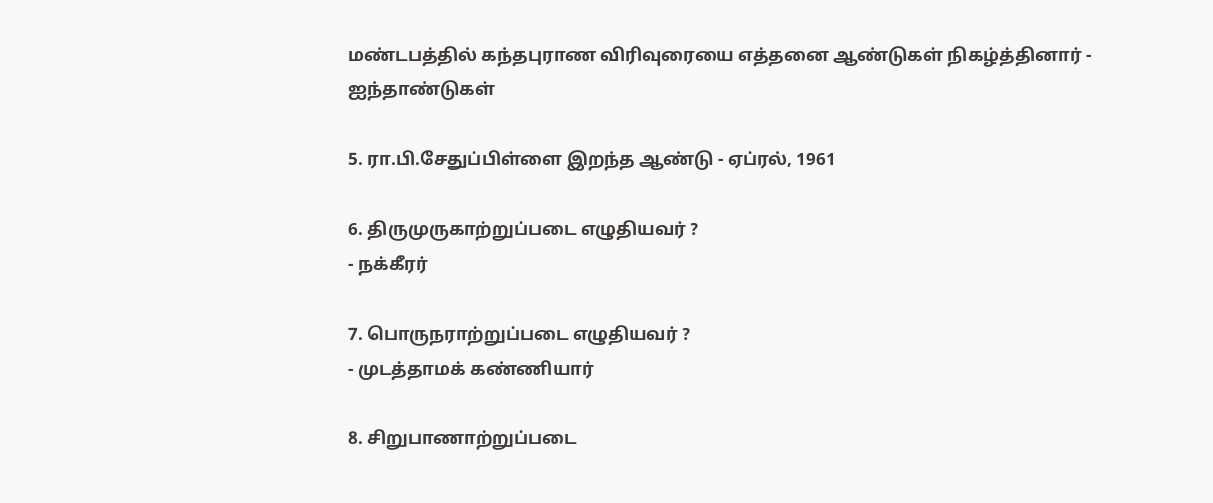மண்டபத்தில் கந்தபுராண விரிவுரையை எத்தனை ஆண்டுகள் நிகழ்த்தினார் - ஐந்தாண்டுகள்

5. ரா.பி.சேதுப்பிள்ளை இறந்த ஆண்டு - ஏப்ரல், 1961

6. திருமுருகாற்றுப்படை எழுதியவர் ?
- நக்கீரர்

7. பொருநராற்றுப்படை எழுதியவர் ?
- முடத்தாமக் கண்ணியார்

8. சிறுபாணாற்றுப்படை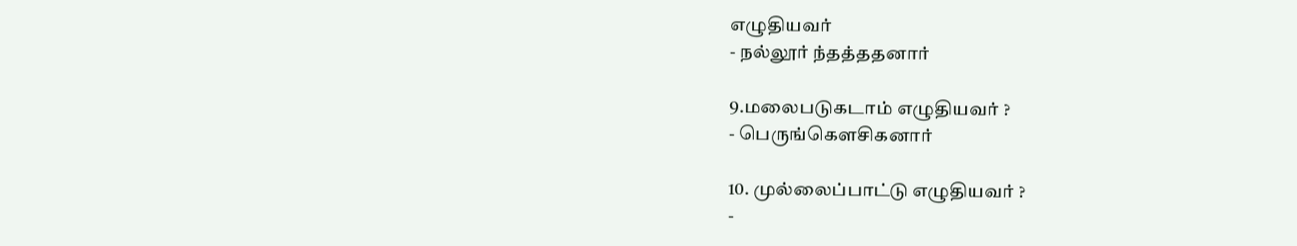எழுதியவர்
- நல்லூர் ந்தத்ததனார்

9.மலைபடுகடாம் எழுதியவர் ?
- பெருங்கௌசிகனார்

10. முல்லைப்பாட்டு எழுதியவர் ?
-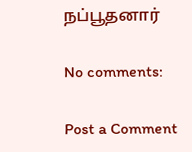நப்பூதனார்

No comments:

Post a Comment